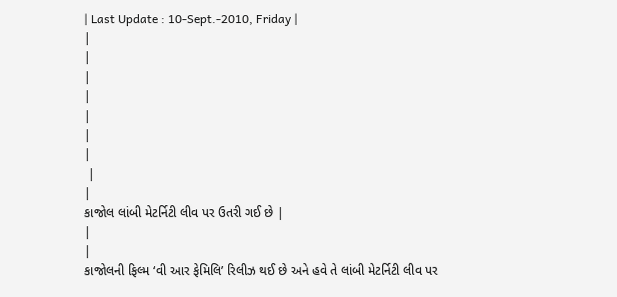| Last Update : 10-Sept.-2010, Friday |
|
|
|
|
|
|
|
 |
|
કાજોલ લાંબી મેટર્નિટી લીવ પર ઉતરી ગઈ છે |
|
|
કાજોલની ફિલ્મ ‘વી આર ફેમિલિ’ રિલીઝ થઈ છે અને હવે તે લાંબી મેટર્નિટી લીવ પર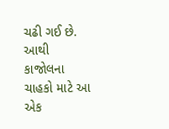ચઢી ગઈ છે. આથી કાજોલના ચાહકો માટે આ એક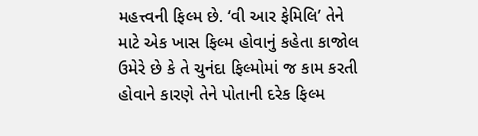મહત્ત્વની ફિલ્મ છે. ‘વી આર ફેમિલિ’ તેને માટે એક ખાસ ફિલ્મ હોવાનું કહેતા કાજોલ ઉમેરે છે કે તે ચુનંદા ફિલ્મોમાં જ કામ કરતી હોવાને કારણે તેને પોતાની દરેક ફિલ્મ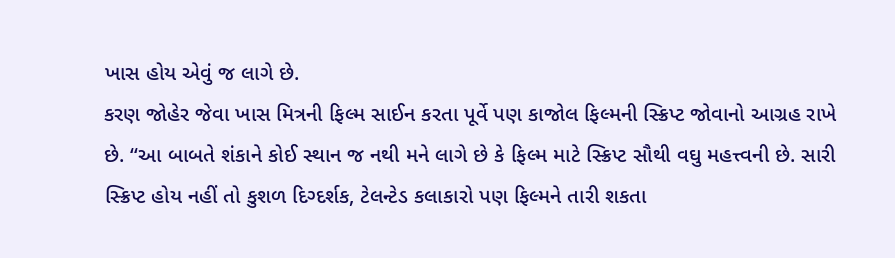ખાસ હોય એવું જ લાગે છે.
કરણ જોહેર જેવા ખાસ મિત્રની ફિલ્મ સાઈન કરતા પૂર્વે પણ કાજોલ ફિલ્મની સ્ક્રિપ્ટ જોવાનો આગ્રહ રાખે છે. ‘‘આ બાબતે શંકાને કોઈ સ્થાન જ નથી મને લાગે છે કે ફિલ્મ માટે સ્ક્રિપ્ટ સૌથી વઘુ મહત્ત્વની છે. સારી સ્ક્રિપ્ટ હોય નહીં તો કુશળ દિગ્દર્શક, ટેલન્ટેડ કલાકારો પણ ફિલ્મને તારી શકતા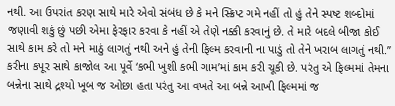નથી. આ ઉપરાંત કરણ સાથે મારે એવો સંબંધ છે કે મને સ્ક્રિપ્ટ ગમે નહીં તો હું તેને સ્પષ્ટ શબ્દોમાં જણાવી શકું છું પછી એમા ફેરફાર કરવા કે નહીં એ તેણે નક્કી કરવાનું છે. તે મારે બદલે બીજા કોઈ સાથે કામ કરે તો મને માઠું લાગતું નથી અને હું તેની ફિલ્મ કરવાની ના પાડું તો તેને ખરાબ લાગતું નથી.’’
કરીના કપૂર સાથે કાજોલ આ પૂર્વે ‘કભી ખુશી કભી ગામ’માં કામ કરી ચૂકી છે. પરંતુ એ ફિલ્મમાં તેમના બન્નેના સાથે દ્રશ્યો ખૂબ જ ઓછા હતા પરંતુ આ વખતે આ બન્ને આખી ફિલ્મમાં જ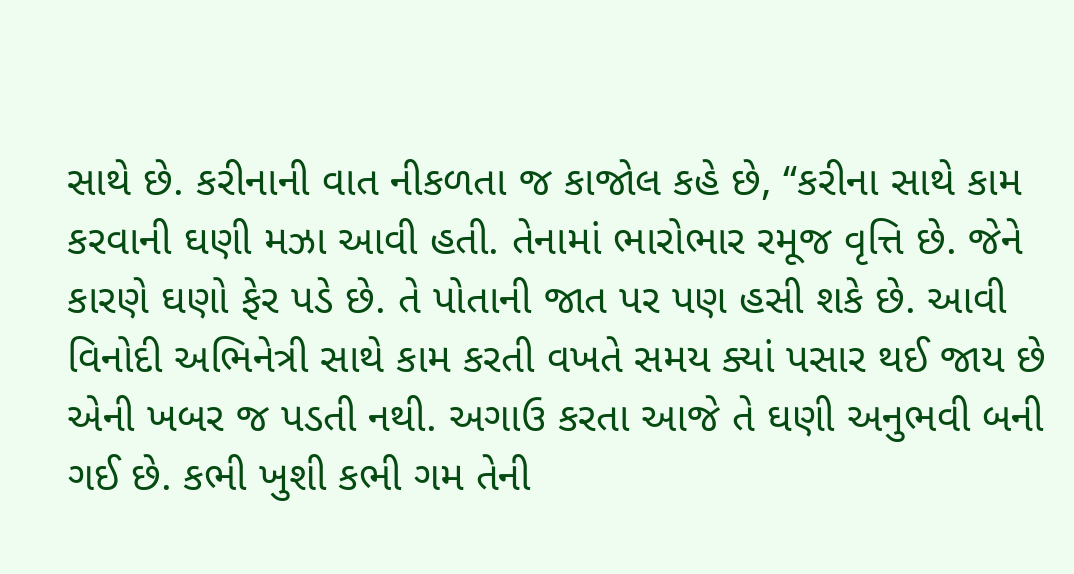સાથે છે. કરીનાની વાત નીકળતા જ કાજોલ કહે છે, ‘‘કરીના સાથે કામ કરવાની ઘણી મઝા આવી હતી. તેનામાં ભારોભાર રમૂજ વૃત્તિ છે. જેને કારણે ઘણો ફેર પડે છે. તે પોતાની જાત પર પણ હસી શકે છે. આવી વિનોદી અભિનેત્રી સાથે કામ કરતી વખતે સમય ક્યાં પસાર થઈ જાય છે એની ખબર જ પડતી નથી. અગાઉ કરતા આજે તે ઘણી અનુભવી બની ગઈ છે. કભી ખુશી કભી ગમ તેની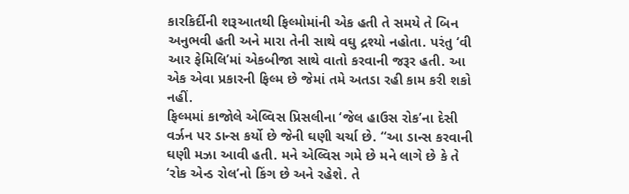કારકિર્દીની શરૂઆતથી ફિલ્મોમાંની એક હતી તે સમયે તે બિન અનુભવી હતી અને મારા તેની સાથે વઘુ દ્રશ્યો નહોતા. પરંતુ ‘વી આર ફેમિલિ’માં એકબીજા સાથે વાતો કરવાની જરૂર હતી. આ એક એવા પ્રકારની ફિલ્મ છે જેમાં તમે અતડા રહી કામ કરી શકો નહીં.
ફિલ્મમાં કાજોલે એલ્વિસ પ્રિસલીના ‘જેલ હાઉસ રોક’ના દેસી વર્ઝન પર ડાન્સ કર્યો છે જેની ઘણી ચર્ચા છે. ‘‘આ ડાન્સ કરવાની ઘણી મઝા આવી હતી. મને એલ્વિસ ગમે છે મને લાગે છે કે તે ‘રોક એન્ડ રોલ’નો કિંગ છે અને રહેશે. તે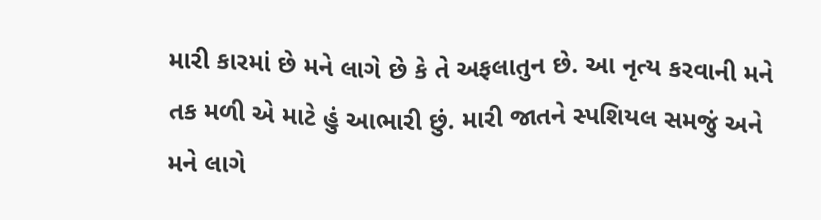મારી કારમાં છે મને લાગે છે કે તે અફલાતુન છે. આ નૃત્ય કરવાની મને તક મળી એ માટે હું આભારી છું. મારી જાતને સ્પશિયલ સમજું અને મને લાગે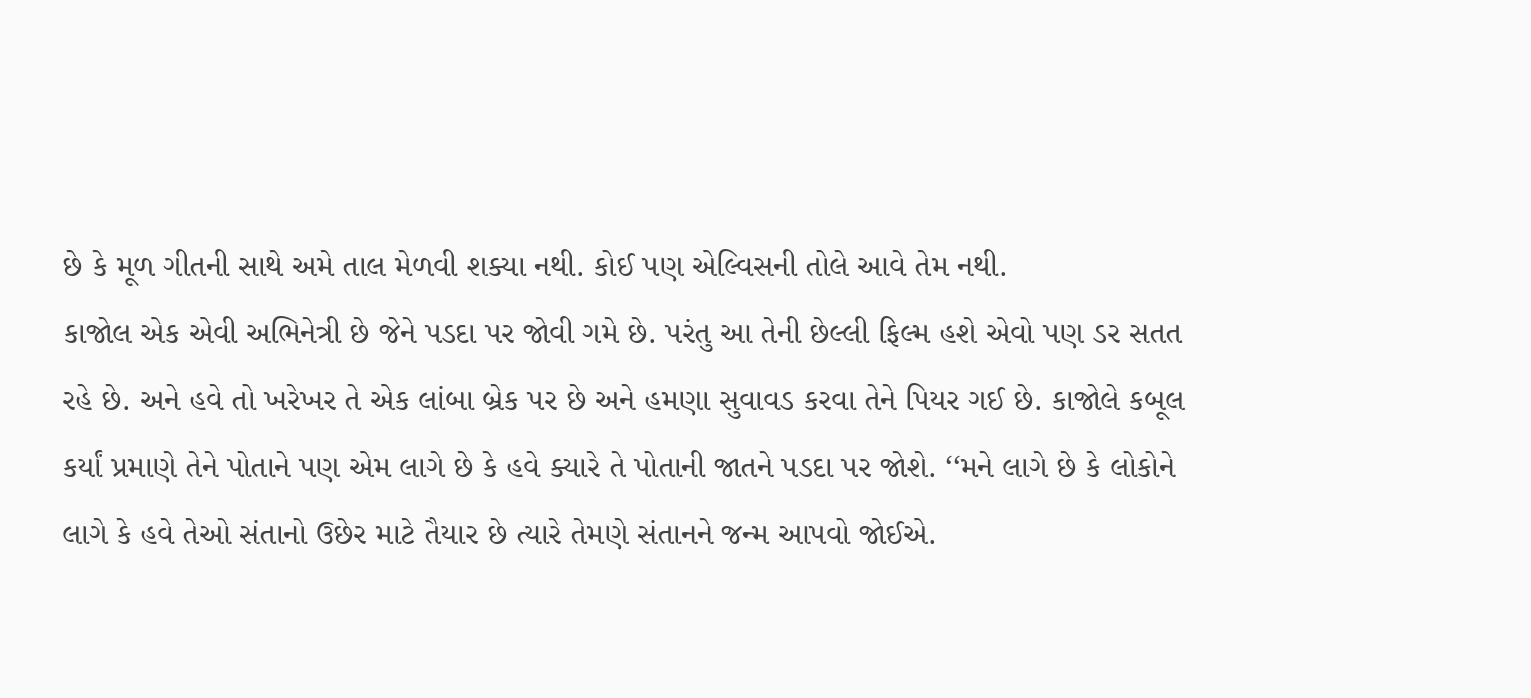છે કે મૂળ ગીતની સાથે અમે તાલ મેળવી શક્યા નથી. કોઈ પણ એલ્વિસની તોલે આવે તેમ નથી.
કાજોલ એક એવી અભિનેત્રી છે જેને પડદા પર જોવી ગમે છે. પરંતુ આ તેની છેલ્લી ફિલ્મ હશે એવો પણ ડર સતત રહે છે. અને હવે તો ખરેખર તે એક લાંબા બ્રેક પર છે અને હમણા સુવાવડ કરવા તેને પિયર ગઈ છે. કાજોલે કબૂલ કર્યાં પ્રમાણે તેને પોતાને પણ એમ લાગે છે કે હવે ક્યારે તે પોતાની જાતને પડદા પર જોશે. ‘‘મને લાગે છે કે લોકોને લાગે કે હવે તેઓ સંતાનો ઉછેર માટે તૈયાર છે ત્યારે તેમણે સંતાનને જન્મ આપવો જોઈએ.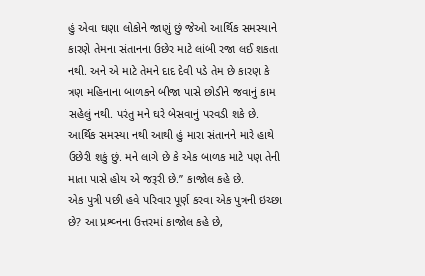હું એવા ઘણા લોકોને જાણું છું જેઓ આર્થિક સમસ્યાને કારણે તેમના સંતાનના ઉછેર માટે લાંબી રજા લઈ શકતા નથી. અને એ માટે તેમને દાદ દેવી પડે તેમ છે કારણ કે ત્રણ મહિનાના બાળકને બીજા પાસે છોડીને જવાનું કામ સહેલું નથી. પરંતુ મને ઘરે બેસવાનું પરવડી શકે છે. આર્થિક સમસ્યા નથી આથી હું મારા સંતાનને મારે હાથે ઉછેરી શકું છું. મને લાગે છે કે એક બાળક માટે પણ તેની માતા પાસે હોય એ જરૂરી છે.’’ કાજોલ કહે છે.
એક પુત્રી પછી હવે પરિવાર પૂર્ણ કરવા એક પુત્રની ઇચ્છા છે? આ પ્રશ્વ્નના ઉત્તરમાં કાજોલ કહે છે,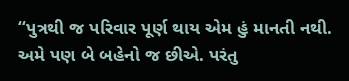‘‘પુત્રથી જ પરિવાર પૂર્ણ થાય એમ હું માનતી નથી. અમે પણ બે બહેનો જ છીએ. પરંતુ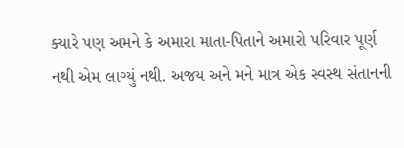ક્યારે પણ અમને કે અમારા માતા-પિતાને અમારો પરિવાર પૂર્ણ નથી એમ લાગ્યું નથી. અજય અને મને માત્ર એક સ્વસ્થ સંતાનની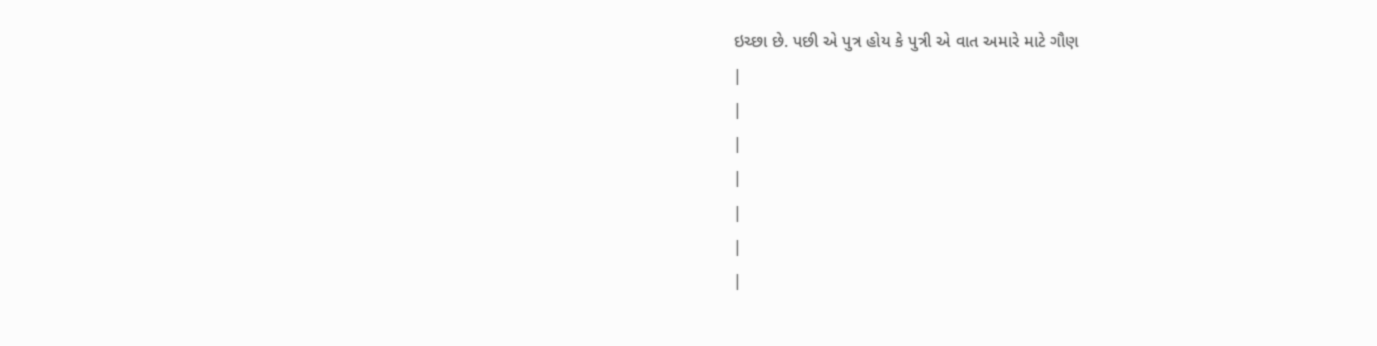ઇચ્છા છે. પછી એ પુત્ર હોય કે પુત્રી એ વાત અમારે માટે ગૌણ
|
|
|
|
|
|
|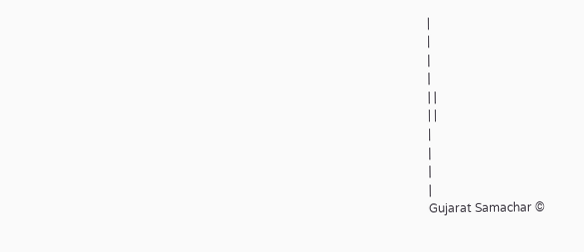|
|
|
|
| |
| |
|
|
|
|
Gujarat Samachar ©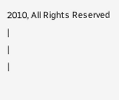2010, All Rights Reserved |
|
|